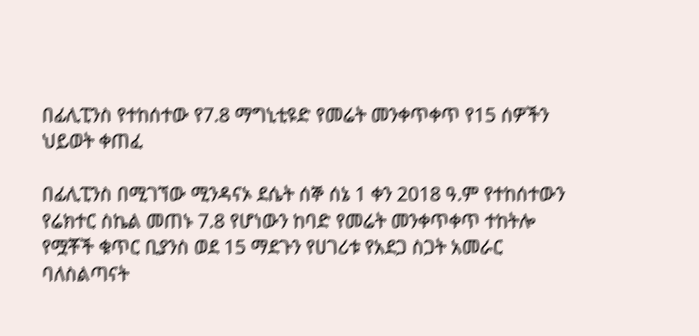በፊሊፒንስ የተከሰተው የ7.8 ማግኒቲዩድ የመሬት መንቀጥቀጥ የ15 ሰዎችን ህይወት ቀጠፈ

በፊሊፒንስ በሚገኘው ሚንዳናኦ ደሴት ሰኞ ሰኔ 1 ቀን 2018 ዓ.ም የተከሰተውን የሬክተር ስኬል መጠኑ 7.8 የሆነውን ከባድ የመሬት መንቀጥቀጥ ተከትሎ የሟቾች ቁጥር ቢያንስ ወደ 15 ማደጉን የሀገሪቱ የአደጋ ስጋት አመራር ባለስልጣናት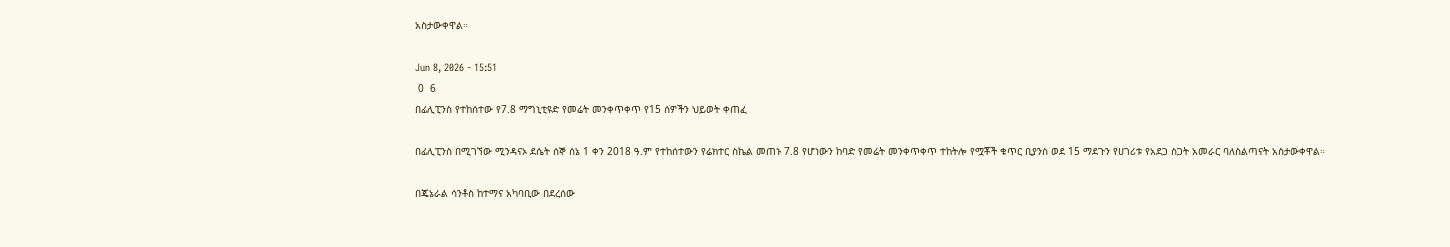አስታውቀዋል።

Jun 8, 2026 - 15:51
 0  6
በፊሊፒንስ የተከሰተው የ7.8 ማግኒቲዩድ የመሬት መንቀጥቀጥ የ15 ሰዎችን ህይወት ቀጠፈ

በፊሊፒንስ በሚገኘው ሚንዳናኦ ደሴት ሰኞ ሰኔ 1 ቀን 2018 ዓ.ም የተከሰተውን የሬክተር ስኬል መጠኑ 7.8 የሆነውን ከባድ የመሬት መንቀጥቀጥ ተከትሎ የሟቾች ቁጥር ቢያንስ ወደ 15 ማደጉን የሀገሪቱ የአደጋ ስጋት አመራር ባለስልጣናት አስታውቀዋል።

በጄኔራል ሳንቶስ ከተማና አካባቢው በደረሰው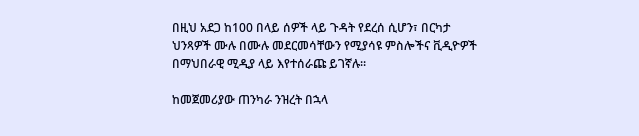በዚህ አደጋ ከ100 በላይ ሰዎች ላይ ጉዳት የደረሰ ሲሆን፣ በርካታ ህንጻዎች ሙሉ በሙሉ መደርመሳቸውን የሚያሳዩ ምስሎችና ቪዲዮዎች በማህበራዊ ሚዲያ ላይ እየተሰራጩ ይገኛሉ።

ከመጀመሪያው ጠንካራ ንዝረት በኋላ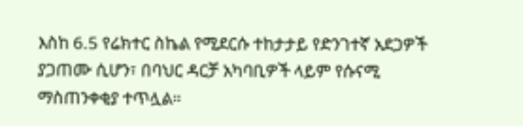እስከ 6.5 የሬክተር ስኬል የሚደርሱ ተከታታይ የድንገተኛ አደጋዎች ያጋጠሙ ሲሆን፣ በባህር ዳርቻ አካባቢዎች ላይም የሱናሚ ማስጠንቀቂያ ተጥሏል።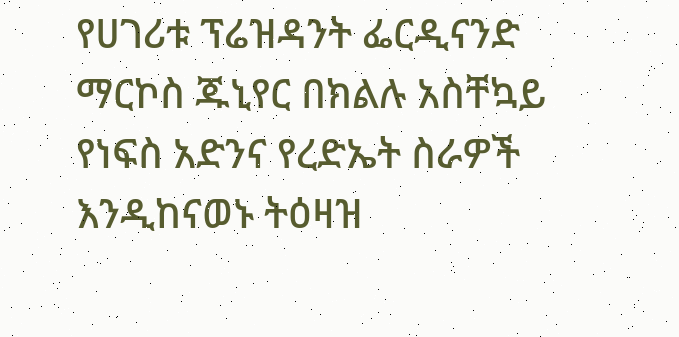የሀገሪቱ ፕሬዝዳንት ፌርዲናንድ ማርኮስ ጁኒየር በክልሉ አስቸኳይ የነፍስ አድንና የረድኤት ስራዎች እንዲከናወኑ ትዕዛዝ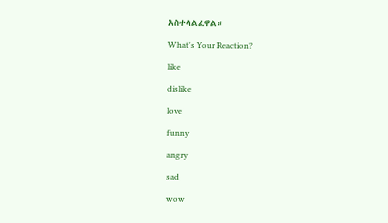አስተላልፈዋል።

What's Your Reaction?

like

dislike

love

funny

angry

sad

wow